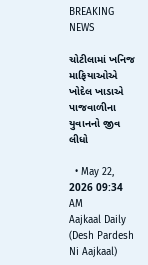BREAKING NEWS

ચોટીલામાં ખનિજ માફિયાઓએ ખોદેલ ખાડાએ પાજવાળીના યુવાનનો જીવ લીધો

  • May 22, 2026 09:34 AM
Aajkaal Daily (Desh Pardesh Ni Aajkaal)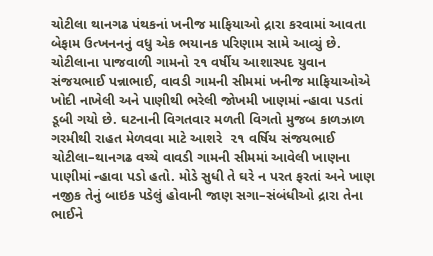ચોટીલા થાનગઢ પંથકનાં ખનીજ માફિયાઓ દ્રારા કરવામાં આવતા બેફામ ઉત્ખનનનું વધુ એક ભયાનક પરિણામ સામે આવ્યું છે. ચોટીલાના પાજવાળી ગામનો ૨૧ વર્ષીય આશાસ્પદ યુવાન સંજયભાઈ પન્નાભાઈ, વાવડી ગામની સીમમાં ખનીજ માફિયાઓએ ખોદી નાખેલી અને પાણીથી ભરેલી જોખમી ખાણમાં ન્હાવા પડતાં ડૂબી ગયો છે. ઘટનાની વિગતવાર મળતી વિગતો મુજબ કાળઝાળ ગરમીથી રાહત મેળવવા માટે આશરે  ૨૧ વર્ષિય સંજયભાઈ ચોટીલા–થાનગઢ વચ્ચે વાવડી ગામની સીમમાં આવેલી ખાણના પાણીમાં ન્હાવા પડો હતો. મોડે સુધી તે ઘરે ન પરત ફરતાં અને ખાણ નજીક તેનું બાઇક પડેલું હોવાની જાણ સગા–સંબંધીઓ દ્રારા તેના ભાઈને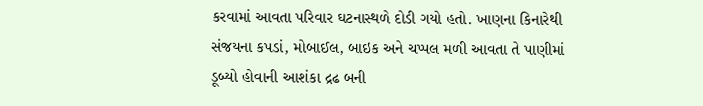કરવામાં આવતા પરિવાર ઘટનાસ્થળે દોડી ગયો હતો. ખાણના કિનારેથી સંજયના કપડાં, મોબાઈલ, બાઇક અને ચપ્પલ મળી આવતા તે પાણીમાં ડૂબ્યો હોવાની આશંકા દ્રઢ બની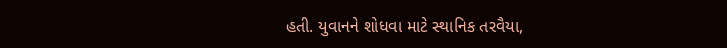હતી. યુવાનને શોધવા માટે સ્થાનિક તરવૈયા,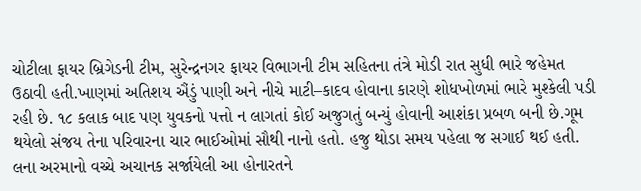ચોટીલા ફાયર બ્રિગેડની ટીમ, સુરેન્દ્રનગર ફાયર વિભાગની ટીમ સહિતના તંત્રે મોડી રાત સુધી ભારે જહેમત ઉઠાવી હતી.ખાણમાં અતિશય ઐંડું પાણી અને નીચે માટી–કાદવ હોવાના કારણે શોધખોળમાં ભારે મુશ્કેલી પડી રહી છે. ૧૮ કલાક બાદ પણ યુવકનો પત્તો ન લાગતાં કોઈ અજુગતું બન્યું હોવાની આશંકા પ્રબળ બની છે.ગૂમ થયેલો સંજય તેના પરિવારના ચાર ભાઈઓમાં સૌથી નાનો હતો. હજુ થોડા સમય પહેલા જ સગાઈ થઈ હતી. લના અરમાનો વચ્ચે અચાનક સર્જાયેલી આ હોનારતને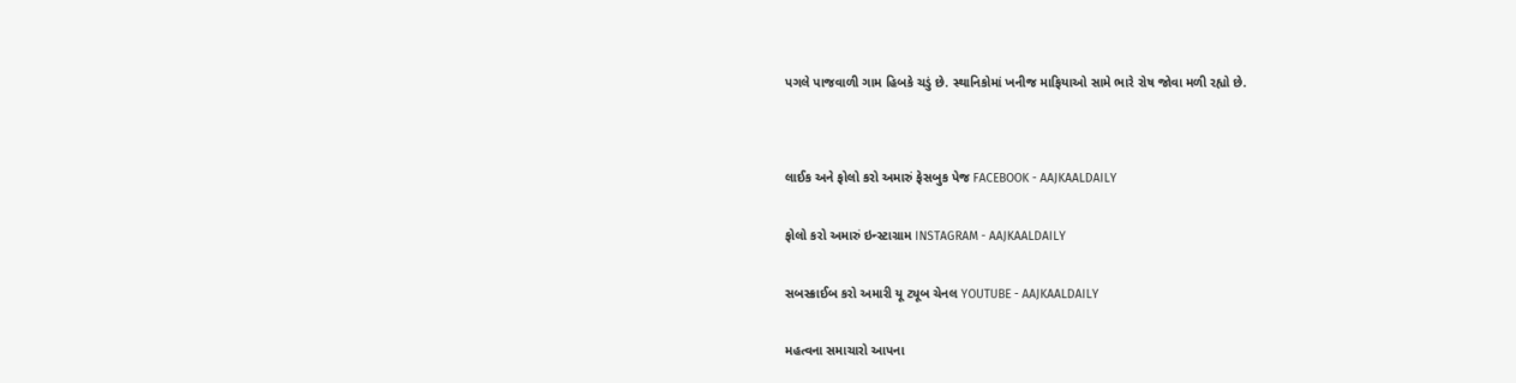પગલે પાજવાળી ગામ હિબકે ચડું છે. સ્થાનિકોમાં ખનીજ માફિયાઓ સામે ભારે રોષ જોવા મળી રહ્યો છે.




લાઈક અને ફોલો કરો અમારું ફેસબુક પેજ FACEBOOK - AAJKAALDAILY


ફોલો કરો અમારું ઇન્સ્ટાગ્રામ INSTAGRAM - AAJKAALDAILY


સબસ્ક્રાઈબ કરો અમારી યૂ ટ્યૂબ ચેનલ YOUTUBE - AAJKAALDAILY


મહત્વના સમાચારો આપના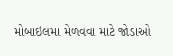મોબાઇલમા મેળવવા માટે જોડાઓ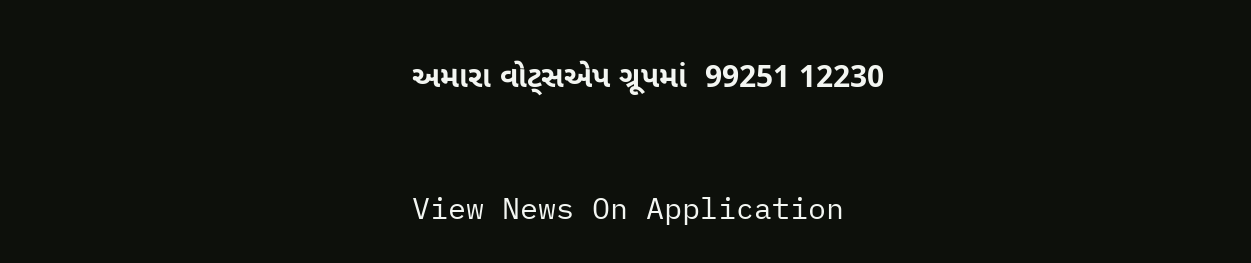અમારા વોટ્સએપ ગ્રૂપમાં  99251 12230

View News On Application